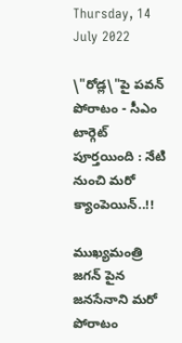Thursday, 14 July 2022

\"రోడ్ల\"పై పవన్ పోరాటం - సీఎం టార్గెట్ పూర్తయింది : నేటి నుంచి మరో క్యాంపెయిన్..!!

ముఖ్యమంత్రి జగన్ పైన జనసేనాని మరో పోరాటం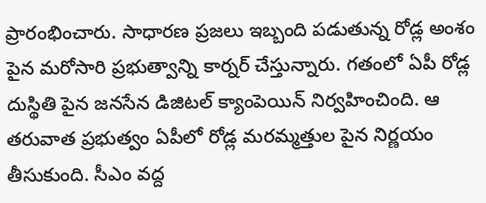ప్రారంభించారు. సాధారణ ప్రజలు ఇబ్బంది పడుతున్న రోడ్ల అంశం పైన మరోసారి ప్రభుత్వాన్ని కార్నర్ చేస్తున్నారు. గతంలో ఏపీ రోడ్ల దుస్థితి పైన జనసేన డిజిటల్ క్యాంపెయిన్ నిర్వహించింది. ఆ తరువాత ప్రభుత్వం ఏపీలో రోడ్ల మరమ్మత్తుల పైన నిర్ణయం తీసుకుంది. సీఎం వద్ద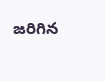జరిగిన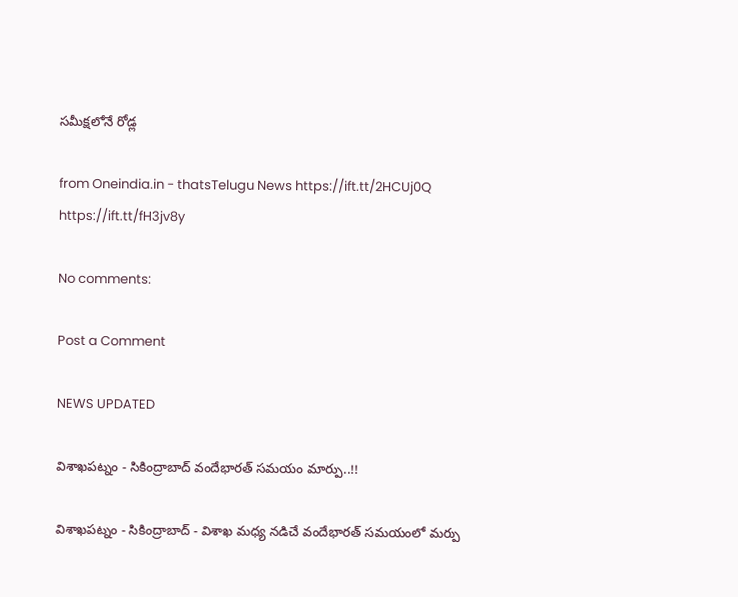సమీక్షలోనే రోడ్ల

from Oneindia.in - thatsTelugu News https://ift.tt/2HCUj0Q
https://ift.tt/fH3jv8y

No comments:

Post a Comment

NEWS UPDATED

విశాఖపట్నం - సికింద్రాబాద్ వందేభారత్ సమయం మార్పు..!!

విశాఖపట్నం - సికింద్రాబాద్ - విశాఖ మధ్య నడిచే వందేభారత్ సమయంలో మర్పు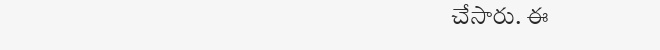చేసారు. ఈ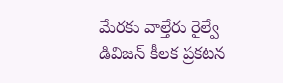మేరకు వాల్తేరు రైల్వే డివిజన్ కీలక ప్రకటన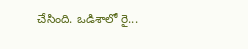చేసింది. ఒడిశాలో రై...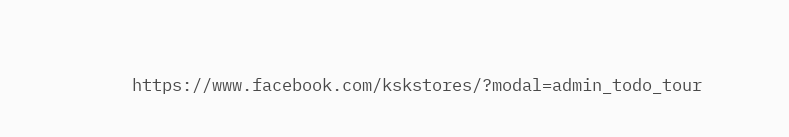https://www.facebook.com/kskstores/?modal=admin_todo_tour